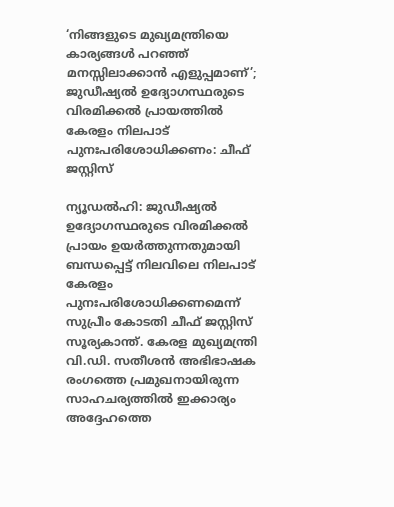‘നിങ്ങളുടെ മുഖ്യമന്ത്രിയെ കാര്യങ്ങൾ പറഞ്ഞ് മനസ്സിലാക്കാൻ എളുപ്പമാണ്’; ജുഡീഷ്യൽ ഉദ്യോഗസ്ഥരുടെ വിരമിക്കൽ പ്രായത്തിൽ  കേരളം നിലപാട് പുനഃപരിശോധിക്കണം: ചീഫ് ജസ്റ്റിസ്

ന്യൂഡൽഹി: ജുഡീഷ്യൽ ഉദ്യോഗസ്ഥരുടെ വിരമിക്കൽ പ്രായം ഉയർത്തുന്നതുമായി ബന്ധപ്പെട്ട് നിലവിലെ നിലപാട് കേരളം പുനഃപരിശോധിക്കണമെന്ന് സുപ്രീം കോടതി ചീഫ് ജസ്റ്റിസ് സൂര്യകാന്ത്. കേരള മുഖ്യമന്ത്രി വി.ഡി. സതീശൻ അഭിഭാഷക രംഗത്തെ പ്രമുഖനായിരുന്ന സാഹചര്യത്തിൽ ഇക്കാര്യം അദ്ദേഹത്തെ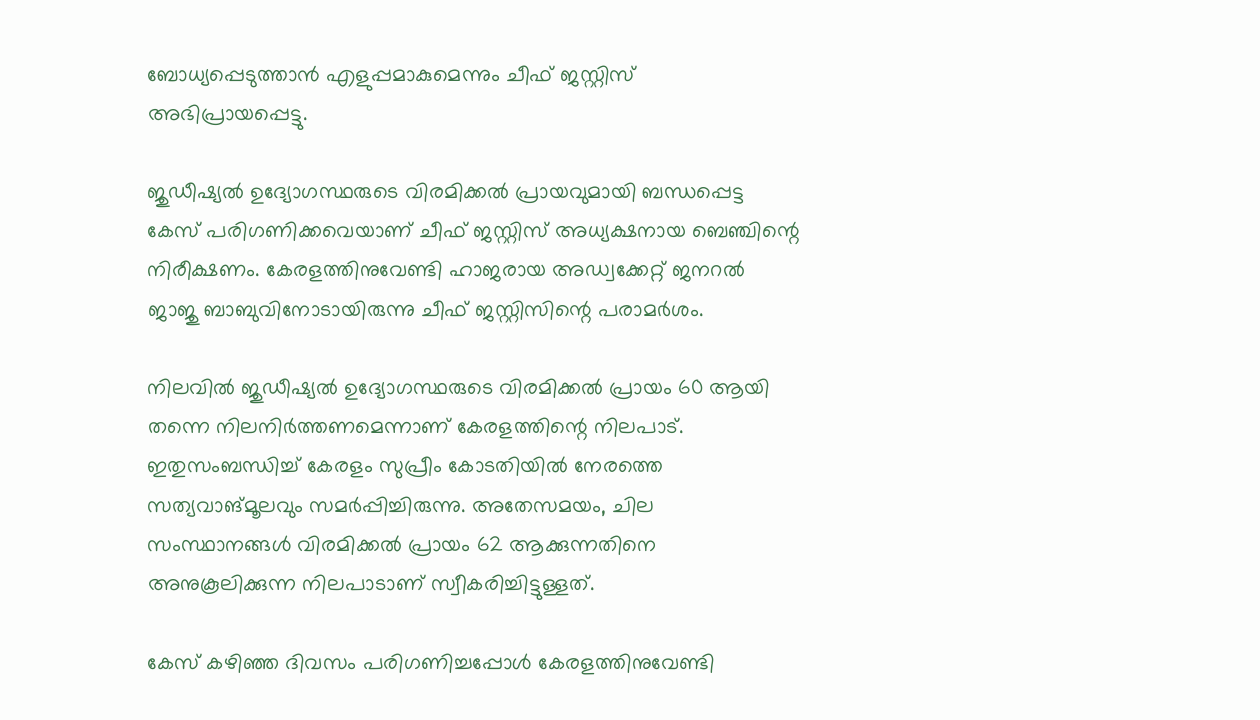ബോധ്യപ്പെടുത്താൻ എളുപ്പമാകുമെന്നും ചീഫ് ജസ്റ്റിസ് അഭിപ്രായപ്പെട്ടു.

ജുഡീഷ്യൽ ഉദ്യോഗസ്ഥരുടെ വിരമിക്കൽ പ്രായവുമായി ബന്ധപ്പെട്ട കേസ് പരിഗണിക്കവെയാണ് ചീഫ് ജസ്റ്റിസ് അധ്യക്ഷനായ ബെഞ്ചിന്റെ നിരീക്ഷണം. കേരളത്തിനുവേണ്ടി ഹാജരായ അഡ്വക്കേറ്റ് ജനറൽ ജാജു ബാബുവിനോടായിരുന്നു ചീഫ് ജസ്റ്റിസിന്റെ പരാമർശം.

നിലവിൽ ജുഡീഷ്യൽ ഉദ്യോഗസ്ഥരുടെ വിരമിക്കൽ പ്രായം 60 ആയി തന്നെ നിലനിർത്തണമെന്നാണ് കേരളത്തിന്റെ നിലപാട്. ഇതുസംബന്ധിച്ച് കേരളം സുപ്രീം കോടതിയിൽ നേരത്തെ സത്യവാങ്മൂലവും സമർപ്പിച്ചിരുന്നു. അതേസമയം, ചില സംസ്ഥാനങ്ങൾ വിരമിക്കൽ പ്രായം 62 ആക്കുന്നതിനെ അനുകൂലിക്കുന്ന നിലപാടാണ് സ്വീകരിച്ചിട്ടുള്ളത്.

കേസ് കഴിഞ്ഞ ദിവസം പരിഗണിച്ചപ്പോൾ കേരളത്തിനുവേണ്ടി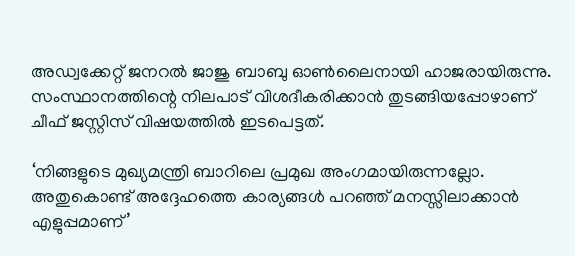അഡ്വക്കേറ്റ് ജനറൽ ജാജു ബാബു ഓൺലൈനായി ഹാജരായിരുന്നു. സംസ്ഥാനത്തിന്റെ നിലപാട് വിശദീകരിക്കാൻ തുടങ്ങിയപ്പോഴാണ് ചീഫ് ജസ്റ്റിസ് വിഷയത്തിൽ ഇടപെട്ടത്.

‘നിങ്ങളുടെ മുഖ്യമന്ത്രി ബാറിലെ പ്രമുഖ അംഗമായിരുന്നല്ലോ. അതുകൊണ്ട് അദ്ദേഹത്തെ കാര്യങ്ങൾ പറഞ്ഞ് മനസ്സിലാക്കാൻ എളുപ്പമാണ്’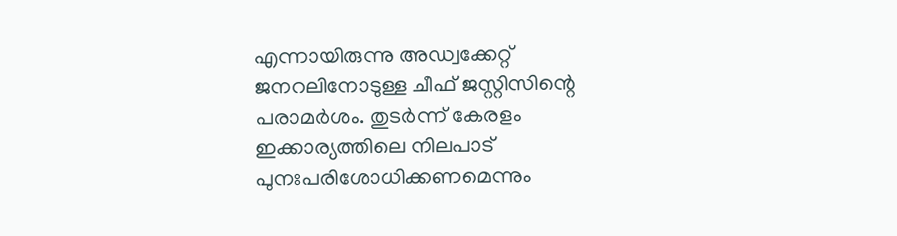എന്നായിരുന്നു അഡ്വക്കേറ്റ് ജനറലിനോടുള്ള ചീഫ് ജസ്റ്റിസിന്റെ പരാമർശം. തുടർന്ന് കേരളം ഇക്കാര്യത്തിലെ നിലപാട് പുനഃപരിശോധിക്കണമെന്നും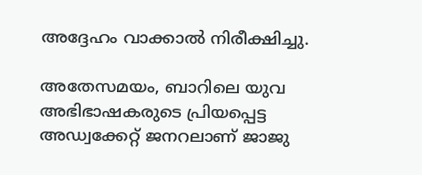അദ്ദേഹം വാക്കാൽ നിരീക്ഷിച്ചു.

അതേസമയം, ബാറിലെ യുവ അഭിഭാഷകരുടെ പ്രിയപ്പെട്ട അഡ്വക്കേറ്റ് ജനറലാണ് ജാജു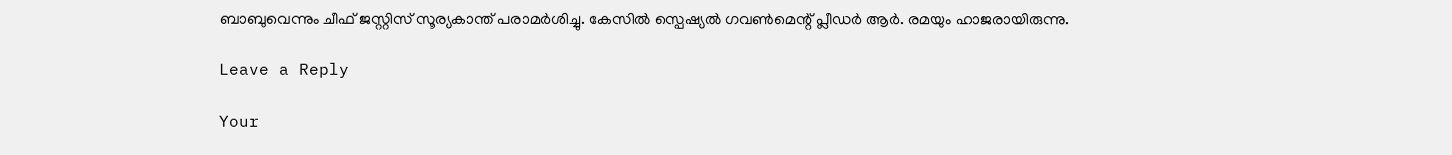ബാബുവെന്നും ചീഫ് ജസ്റ്റിസ് സൂര്യകാന്ത് പരാമർശിച്ചു. കേസിൽ സ്പെഷ്യൽ ഗവൺമെന്റ് പ്ലീഡർ ആർ. രമയും ഹാജരായിരുന്നു.

Leave a Reply

Your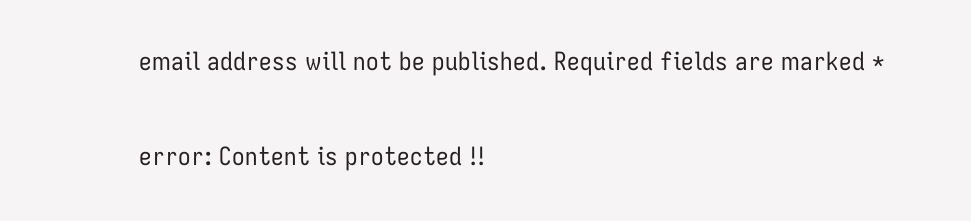email address will not be published. Required fields are marked *

error: Content is protected !!